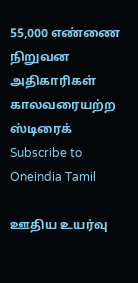55,000 எண்ணை நிறுவன அதிகாரிகள் காலவரையற்ற ஸ்டிரைக்
Subscribe to Oneindia Tamil

ஊதிய உயர்வு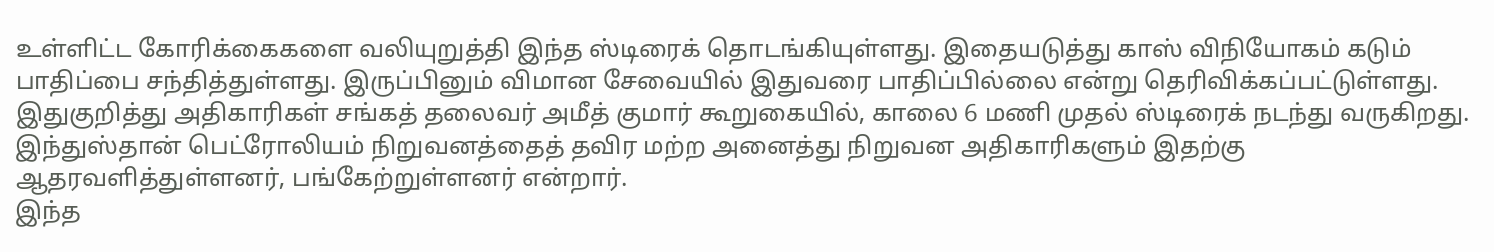உள்ளிட்ட கோரிக்கைகளை வலியுறுத்தி இந்த ஸ்டிரைக் தொடங்கியுள்ளது. இதையடுத்து காஸ் விநியோகம் கடும் பாதிப்பை சந்தித்துள்ளது. இருப்பினும் விமான சேவையில் இதுவரை பாதிப்பில்லை என்று தெரிவிக்கப்பட்டுள்ளது.
இதுகுறித்து அதிகாரிகள் சங்கத் தலைவர் அமீத் குமார் கூறுகையில், காலை 6 மணி முதல் ஸ்டிரைக் நடந்து வருகிறது. இந்துஸ்தான் பெட்ரோலியம் நிறுவனத்தைத் தவிர மற்ற அனைத்து நிறுவன அதிகாரிகளும் இதற்கு ஆதரவளித்துள்ளனர், பங்கேற்றுள்ளனர் என்றார்.
இந்த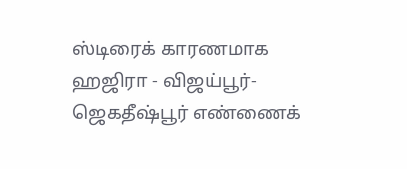ஸ்டிரைக் காரணமாக ஹஜிரா - விஜய்பூர்- ஜெகதீஷ்பூர் எண்ணைக்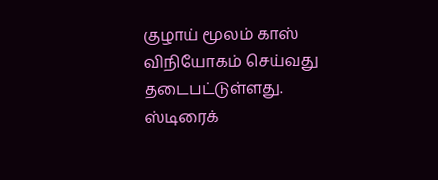குழாய் மூலம் காஸ் விநியோகம் செய்வது தடைபட்டுள்ளது.
ஸ்டிரைக்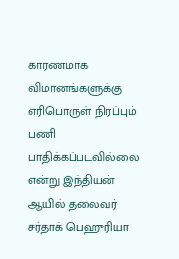காரணமாக விமானங்களுக்கு எரிபொருள் நிரப்பும் பணி பாதிக்கப்படவில்லை என்று இந்தியன் ஆயில் தலைவர் சர்தாக் பெஹுரியா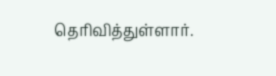தெரிவித்துள்ளார்.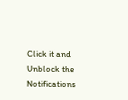Click it and Unblock the Notifications